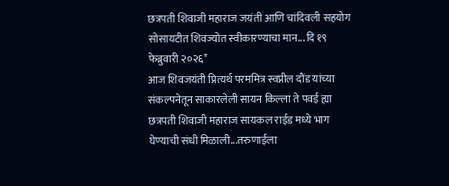छत्रपती शिवाजी महाराज जयंती आणि चांदिवली सहयोग सोसायटीत शिवज्योत स्वीकारण्याचा मान... दि १९ फेब्रुवारी २०२६*
आज शिवजयंती प्रित्यर्थ परममित्र स्वप्नील दौंड यांच्या संकल्पनेतून साकारलेली सायन किल्ला ते पवई ह्या छत्रपती शिवाजी महाराज सायकल राईड मध्ये भाग घेण्याची संधी मिळाली...तरुणाईला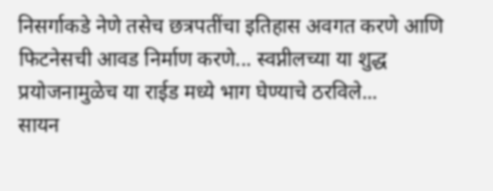निसर्गाकडे नेणे तसेच छत्रपतींचा इतिहास अवगत करणे आणि फिटनेसची आवड निर्माण करणे... स्वप्नीलच्या या शुद्ध प्रयोजनामुळेच या राईड मध्ये भाग घेण्याचे ठरविले...
सायन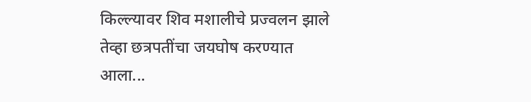किल्ल्यावर शिव मशालीचे प्रज्वलन झाले तेव्हा छत्रपतींचा जयघोष करण्यात आला...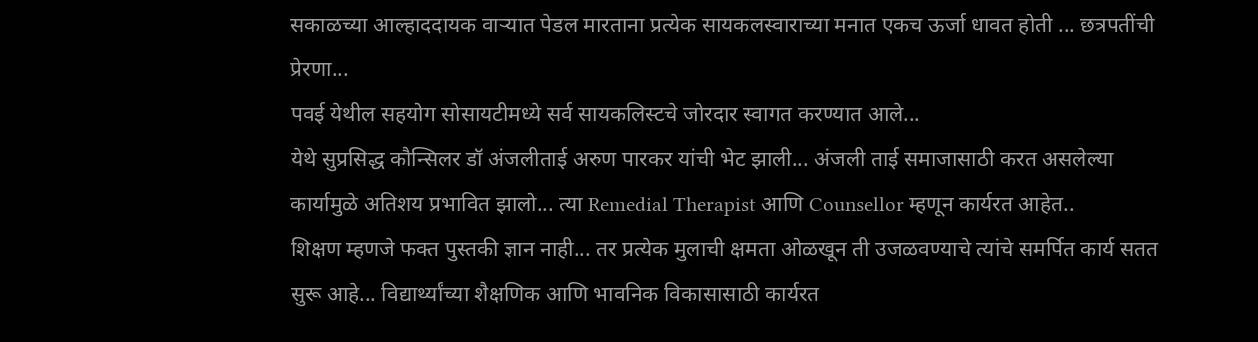सकाळच्या आल्हाददायक वाऱ्यात पेडल मारताना प्रत्येक सायकलस्वाराच्या मनात एकच ऊर्जा धावत होती ... छत्रपतींची प्रेरणा...
पवई येथील सहयोग सोसायटीमध्ये सर्व सायकलिस्टचे जोरदार स्वागत करण्यात आले...
येथे सुप्रसिद्ध कौन्सिलर डॉ अंजलीताई अरुण पारकर यांची भेट झाली... अंजली ताई समाजासाठी करत असलेल्या कार्यामुळे अतिशय प्रभावित झालो... त्या Remedial Therapist आणि Counsellor म्हणून कार्यरत आहेत..
शिक्षण म्हणजे फक्त पुस्तकी ज्ञान नाही... तर प्रत्येक मुलाची क्षमता ओळखून ती उजळवण्याचे त्यांचे समर्पित कार्य सतत सुरू आहे... विद्यार्थ्यांच्या शैक्षणिक आणि भावनिक विकासासाठी कार्यरत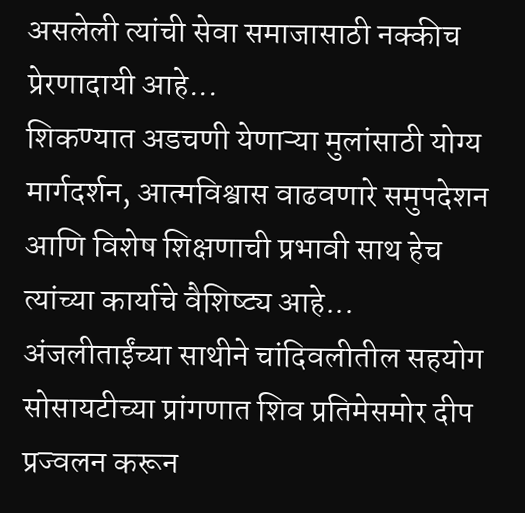असलेली त्यांची सेवा समाजासाठी नक्कीच प्रेरणादायी आहे...
शिकण्यात अडचणी येणाऱ्या मुलांसाठी योग्य मार्गदर्शन, आत्मविश्वास वाढवणारे समुपदेशन आणि विशेष शिक्षणाची प्रभावी साथ हेच त्यांच्या कार्याचे वैशिष्ट्य आहे...
अंजलीताईंच्या साथीने चांदिवलीतील सहयोग सोसायटीच्या प्रांगणात शिव प्रतिमेसमोर दीप प्रज्वलन करून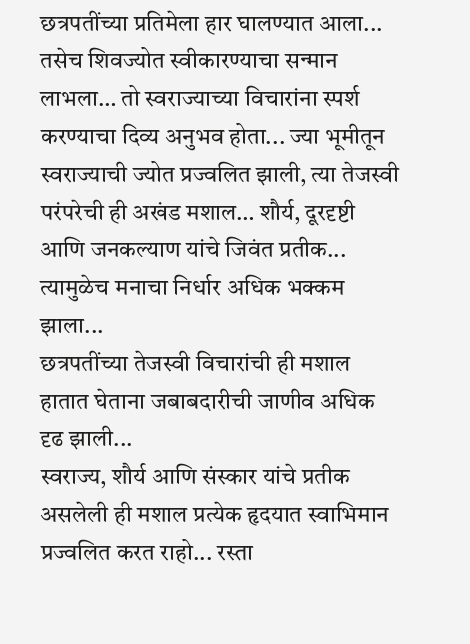छत्रपतींच्या प्रतिमेला हार घालण्यात आला...
तसेच शिवज्योत स्वीकारण्याचा सन्मान लाभला… तो स्वराज्याच्या विचारांना स्पर्श करण्याचा दिव्य अनुभव होता... ज्या भूमीतून स्वराज्याची ज्योत प्रज्वलित झाली, त्या तेजस्वी परंपरेची ही अखंड मशाल… शौर्य, दूरदृष्टी आणि जनकल्याण यांचे जिवंत प्रतीक... त्यामुळेच मनाचा निर्धार अधिक भक्कम झाला...
छत्रपतींच्या तेजस्वी विचारांची ही मशाल हातात घेताना जबाबदारीची जाणीव अधिक दृढ झाली...
स्वराज्य, शौर्य आणि संस्कार यांचे प्रतीक असलेली ही मशाल प्रत्येक हृदयात स्वाभिमान प्रज्वलित करत राहो... रस्ता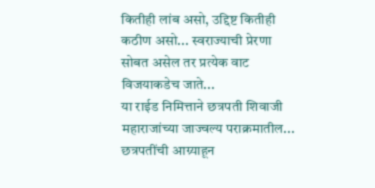कितीही लांब असो, उद्दिष्ट कितीही कठीण असो... स्वराज्याची प्रेरणा सोबत असेल तर प्रत्येक वाट विजयाकडेच जाते...
या राईड निमित्ताने छत्रपती शिवाजी महाराजांच्या जाज्वल्य पराक्रमातील... छत्रपतींची आग्र्याहून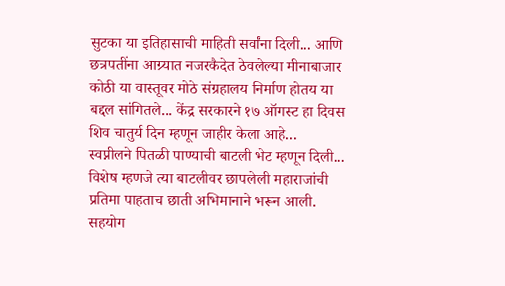सुटका या इतिहासाची माहिती सर्वांना दिली... आणि छत्रपतींना आग्र्यात नजरकैदेत ठेवलेल्या मीनाबाजार कोठी या वास्तूवर मोठे संग्रहालय निर्माण होतय या बद्दल सांगितले... केंद्र सरकारने १७ ऑगस्ट हा दिवस शिव चातुर्य दिन म्हणून जाहीर केला आहे...
स्वप्नीलने पितळी पाण्याची बाटली भेट म्हणून दिली... विशेष म्हणजे त्या बाटलीवर छापलेली महाराजांची प्रतिमा पाहताच छाती अभिमानाने भरून आली.
सहयोग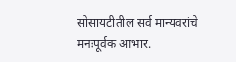सोसायटीतील सर्व मान्यवरांचे मनःपूर्वक आभार.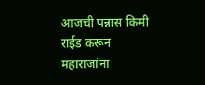आजची पन्नास किमी राईड करून महाराजांना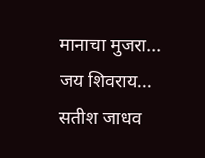मानाचा मुजरा...
जय शिवराय...
सतीश जाधव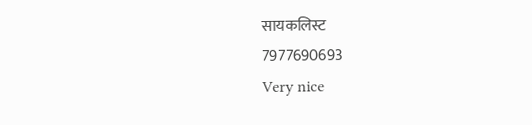सायकलिस्ट
7977690693
Very nice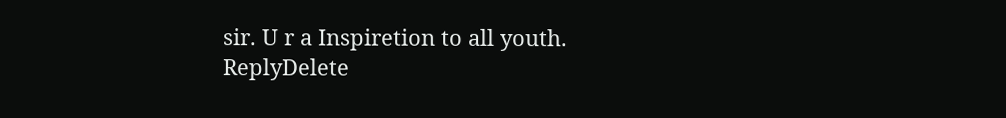sir. U r a Inspiretion to all youth.
ReplyDelete